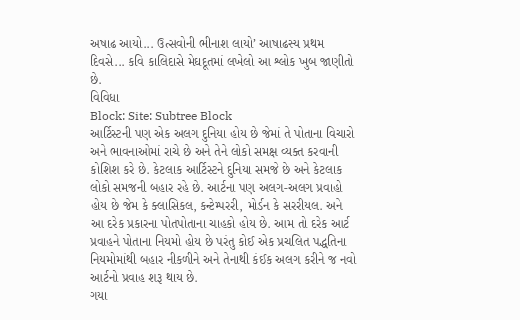અષાઢ આયો... ઉત્સવોની ભીનાશ લાયો’ આષાઢસ્ય પ્રથમ દિવસે... કવિ કાલિદાસે મેઘદૂતમાં લખેલો આ શ્લોક ખુબ જાણીતો છે.
વિવિધા
Block: Site: Subtree Block
આર્ટિસ્ટની પણ એક અલગ દુનિયા હોય છે જેમાં તે પોતાના વિચારો અને ભાવનાઓમાં રાચે છે અને તેને લોકો સમક્ષ વ્યક્ત કરવાની કોશિશ કરે છે. કેટલાક આર્ટિસ્ટને દુનિયા સમજે છે અને કેટલાક લોકો સમજની બહાર રહે છે. આર્ટના પણ અલગ-અલગ પ્રવાહો હોય છે જેમ કે ક્લાસિકલ, કન્ટેમ્પરરી, મોર્ડન કે સરરીયલ. અને આ દરેક પ્રકારના પોતપોતાના ચાહકો હોય છે. આમ તો દરેક આર્ટ પ્રવાહને પોતાના નિયમો હોય છે પરંતુ કોઈ એક પ્રચલિત પદ્ધતિના નિયમોમાંથી બહાર નીકળીને અને તેનાથી કંઈક અલગ કરીને જ નવો આર્ટનો પ્રવાહ શરૂ થાય છે.
ગયા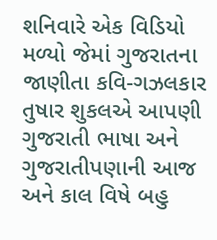શનિવારે એક વિડિયો મળ્યો જેમાં ગુજરાતના જાણીતા કવિ-ગઝલકાર તુષાર શુકલએ આપણી ગુજરાતી ભાષા અને ગુજરાતીપણાની આજ અને કાલ વિષે બહુ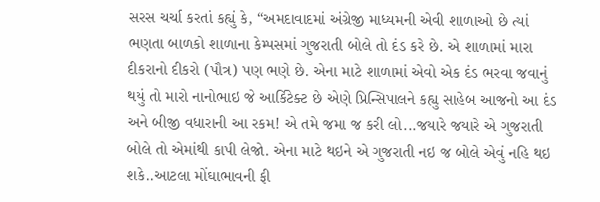સરસ ચર્ચા કરતાં કહ્યું કે, “અમદાવાદમાં અંગ્રેજી માધ્યમની એવી શાળાઓ છે ત્યાં ભણતા બાળકો શાળાના કેમ્પસમાં ગુજરાતી બોલે તો દંડ કરે છે. એ શાળામાં મારા દીકરાનો દીકરો (પૌત્ર) પણ ભણે છે. એના માટે શાળામાં એવો એક દંડ ભરવા જવાનું થયું તો મારો નાનોભાઇ જે આર્કિટેક્ટ છે એણે પ્રિન્સિપાલને કહ્યુ સાહેબ આજનો આ દંડ અને બીજી વધારાની આ રકમ! એ તમે જમા જ કરી લો...જયારે જયારે એ ગુજરાતી બોલે તો એમાંથી કાપી લેજો. એના માટે થઇને એ ગુજરાતી નઇ જ બોલે એવું નહિ થઇ શકે..આટલા મોંઘાભાવની ફી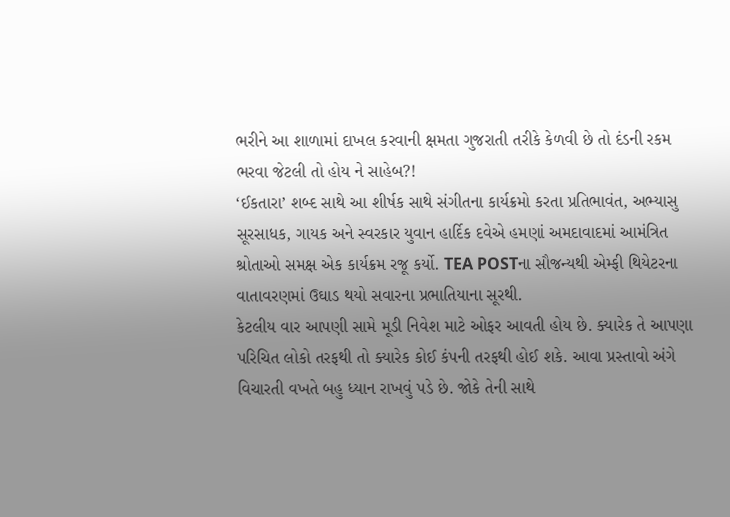ભરીને આ શાળામાં દાખલ કરવાની ક્ષમતા ગુજરાતી તરીકે કેળવી છે તો દંડની રકમ ભરવા જેટલી તો હોય ને સાહેબ?!
‘ઈકતારા’ શબ્દ સાથે આ શીર્ષક સાથે સંગીતના કાર્યક્રમો કરતા પ્રતિભાવંત, અભ્યાસુ સૂરસાધક, ગાયક અને સ્વરકાર યુવાન હાર્દિક દવેએ હમણાં અમદાવાદમાં આમંત્રિત શ્રોતાઓ સમક્ષ એક કાર્યક્રમ રજૂ કર્યો. TEA POSTના સૌજન્યથી એમ્ફી થિયેટરના વાતાવરણમાં ઉઘાડ થયો સવારના પ્રભાતિયાના સૂરથી.
કેટલીય વાર આપણી સામે મૂડી નિવેશ માટે ઓફર આવતી હોય છે. ક્યારેક તે આપણા પરિચિત લોકો તરફથી તો ક્યારેક કોઈ કંપની તરફથી હોઈ શકે. આવા પ્રસ્તાવો અંગે વિચારતી વખતે બહુ ધ્યાન રાખવું પડે છે. જોકે તેની સાથે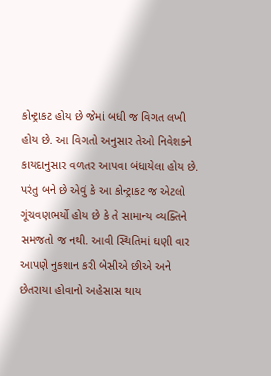કોન્ટ્રાકટ હોય છે જેમાં બધી જ વિગત લખી હોય છે. આ વિગતો અનુસાર તેઓ નિવેશકને કાયદાનુસાર વળતર આપવા બંધાયેલા હોય છે. પરંતુ બને છે એવું કે આ કોન્ટ્રાકટ જ એટલો ગૂંચવણભર્યો હોય છે કે તે સામાન્ય વ્યક્તિને સમજતો જ નથી. આવી સ્થિતિમાં ઘણી વાર આપણે નુકશાન કરી બેસીએ છીએ અને છેતરાયા હોવાનો અહેસાસ થાય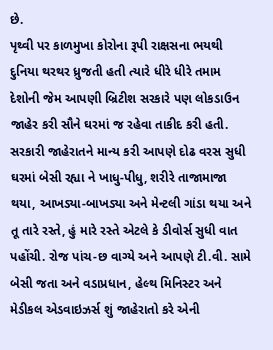છે.
પૃથ્વી પર કાળમુખા કોરોના રૂપી રાક્ષસના ભયથી દુનિયા થરથર ધ્રુજતી હતી ત્યારે ધીરે ધીરે તમામ દેશોની જેમ આપણી બ્રિટીશ સરકારે પણ લોકડાઉન જાહેર કરી સૌને ઘરમાં જ રહેવા તાકીદ કરી હતી. સરકારી જાહેરાતને માન્ય કરી આપણે દોઢ વરસ સુધી ઘરમાં બેસી રહ્યા ને ખાધુ-પીધુ, શરીરે તાજામાજા થયા, આખડ્યા-બાખડ્યા અને મેન્ટલી ગાંડા થયા અને તૂ તારે રસ્તે, હું મારે રસ્તે એટલે કે ડીવોર્સ સુધી વાત પહોંચી. રોજ પાંચ-છ વાગ્યે અને આપણે ટી.વી. સામે બેસી જતા અને વડાપ્રધાન, હેલ્થ મિનિસ્ટર અને મેડીકલ એડવાઇઝર્સ શું જાહેરાતો કરે એની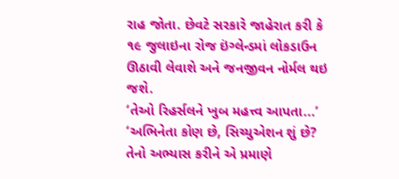રાહ જોતા. છેવટે સરકારે જાહેરાત કરી કે ૧૯ જુલાઇના રોજ ઇંગ્લેન્ડમાં લોકડાઉન ઊઠાવી લેવાશે અને જનજીવન નોર્મલ થઇ જશે.
‘તેઓ રિહર્સલને ખુબ મહત્ત્વ આપતા...’ ‘અભિનેતા કોણ છે, સિચ્યુએશન શું છે? તેનો અભ્યાસ કરીને એ પ્રમાણે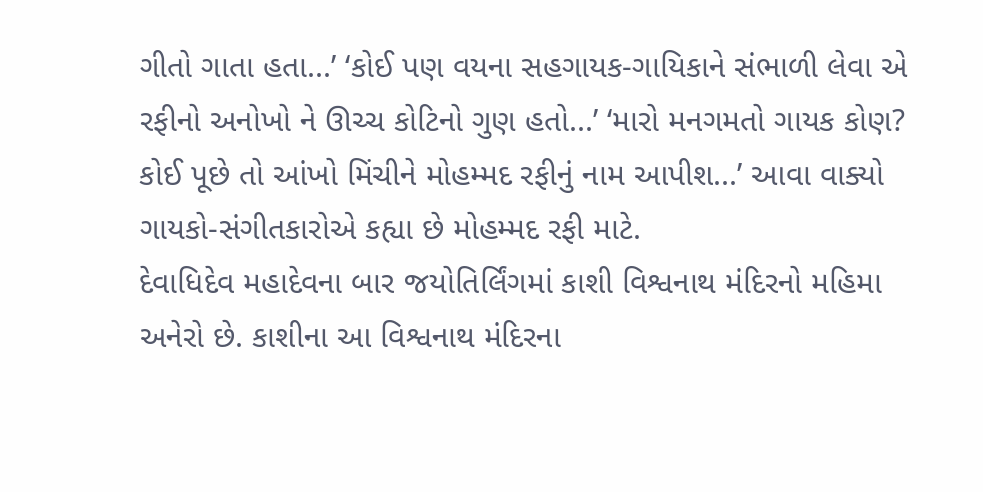ગીતો ગાતા હતા...’ ‘કોઈ પણ વયના સહગાયક-ગાયિકાને સંભાળી લેવા એ રફીનો અનોખો ને ઊચ્ચ કોટિનો ગુણ હતો...’ ‘મારો મનગમતો ગાયક કોણ? કોઈ પૂછે તો આંખો મિંચીને મોહમ્મદ રફીનું નામ આપીશ...’ આવા વાક્યો ગાયકો-સંગીતકારોએ કહ્યા છે મોહમ્મદ રફી માટે.
દેવાધિદેવ મહાદેવના બાર જયોતિર્લિંગમાં કાશી વિશ્વનાથ મંદિરનો મહિમા અનેરો છે. કાશીના આ વિશ્વનાથ મંદિરના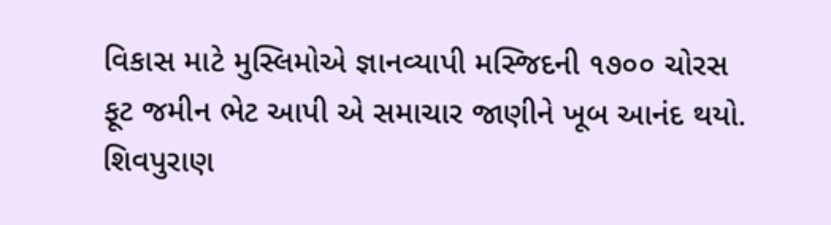વિકાસ માટે મુસ્લિમોએ જ્ઞાનવ્યાપી મસ્જિદની ૧૭૦૦ ચોરસ ફૂટ જમીન ભેટ આપી એ સમાચાર જાણીને ખૂબ આનંદ થયો. શિવપુરાણ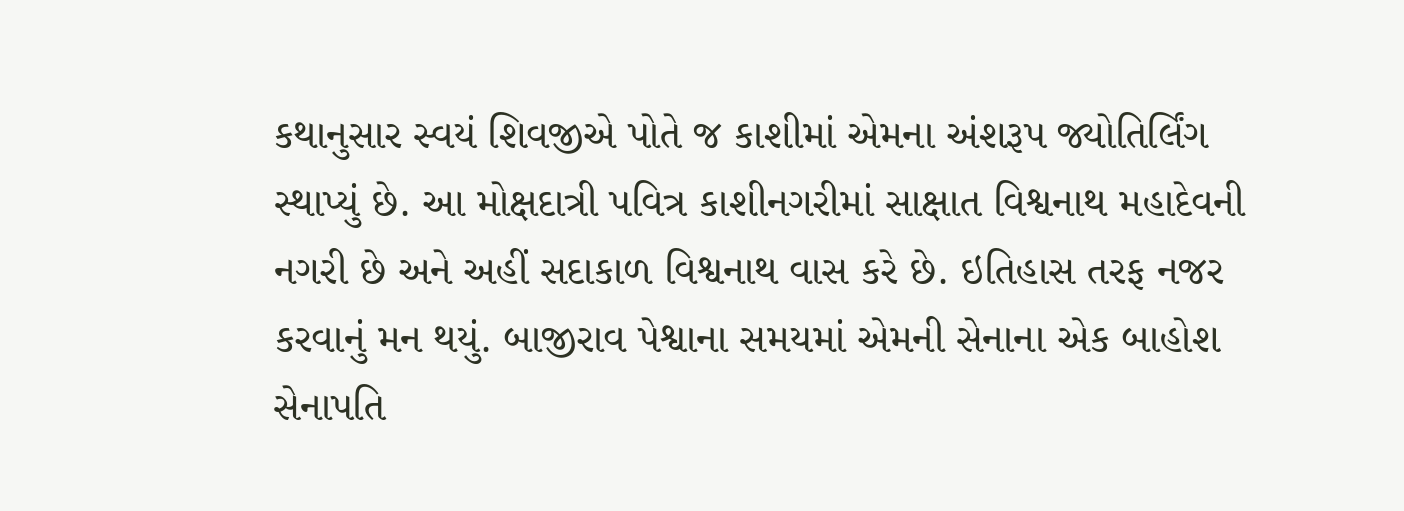કથાનુસાર સ્વયં શિવજીએ પોતે જ કાશીમાં એમના અંશરૂપ જ્યોતિર્લિંગ સ્થાપ્યું છે. આ મોક્ષદાત્રી પવિત્ર કાશીનગરીમાં સાક્ષાત વિશ્વનાથ મહાદેવની નગરી છે અને અહીં સદાકાળ વિશ્વનાથ વાસ કરે છે. ઇતિહાસ તરફ નજર કરવાનું મન થયું. બાજીરાવ પેશ્વાના સમયમાં એમની સેનાના એક બાહોશ સેનાપતિ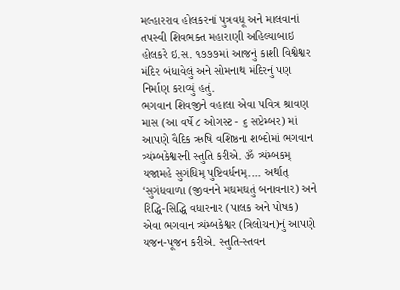મલ્હારરાવ હોલકરનાં પુત્રવધૂ અને માલવાનાં તપસ્વી શિવભક્ત મહારાણી અહિલ્યાબાઇ હોલકરે ઇ.સ. ૧૭૭૭માં આજનું કાશી વિશ્વેશ્વર મંદિર બંધાવેલું અને સોમનાથ મંદિરનું પણ નિર્માણ કરાવ્યું હતું.
ભગવાન શિવજીને વહાલા એવા પવિત્ર શ્રાવણ માસ (આ વર્ષે ૮ ઓગસ્ટ - ૬ સપ્ટેમ્બર) માં આપણે વૈદિક ઋષિ વશિષ્ઠના શબ્દોમાં ભગવાન ત્ર્યંમ્બકેશ્વરની સ્તુતિ કરીએ. ૐ ત્ર્યંમ્બકમ્ યજામહે સુગંધિમ્ પુષ્ટિવર્ધનમ્.... અર્થાત્ ‘સુગંધવાળા (જીવનને મઘમઘતું બનાવનાર) અને રિદ્ધિ-સિદ્ધિ વધારનાર (પાલક અને પોષક) એવા ભગવાન ત્ર્યંમ્બકેશ્વર (ત્રિલોચન)નું આપણે યજન-પૂજન કરીએ. સ્તુતિ-સ્તવન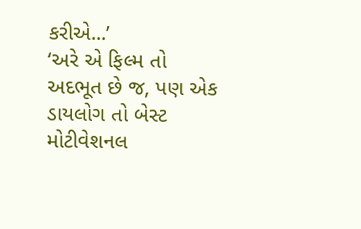કરીએ...’
‘અરે એ ફિલ્મ તો અદભૂત છે જ, પણ એક ડાયલોગ તો બેસ્ટ મોટીવેશનલ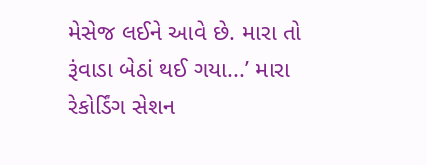મેસેજ લઈને આવે છે. મારા તો રૂંવાડા બેઠાં થઈ ગયા...’ મારા રેકોર્ડિંગ સેશન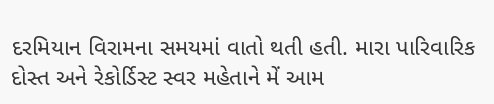દરમિયાન વિરામના સમયમાં વાતો થતી હતી. મારા પારિવારિક દોસ્ત અને રેકોર્ડિસ્ટ સ્વર મહેતાને મેં આમ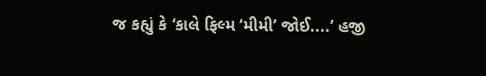જ કહ્યું કે ‘કાલે ફિલ્મ ‘મીમી’ જોઈ....’ હજી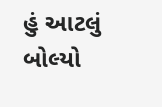હું આટલું બોલ્યો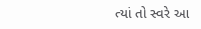ત્યાં તો સ્વરે આ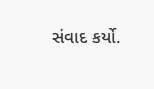સંવાદ કર્યો.